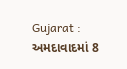Gujarat : અમદાવાદમાં 8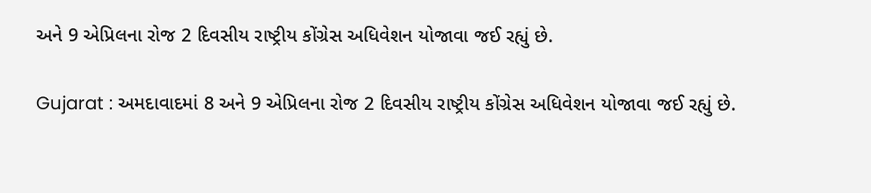અને 9 એપ્રિલના રોજ 2 દિવસીય રાષ્ટ્રીય કોંગ્રેસ અધિવેશન યોજાવા જઈ રહ્યું છે.

Gujarat : અમદાવાદમાં 8 અને 9 એપ્રિલના રોજ 2 દિવસીય રાષ્ટ્રીય કોંગ્રેસ અધિવેશન યોજાવા જઈ રહ્યું છે.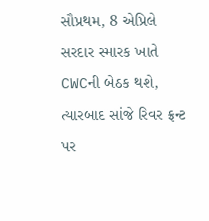સૌપ્રથમ, 8 એપ્રિલે સરદાર સ્મારક ખાતે CWCની બેઠક થશે, ત્યારબાદ સાંજે રિવર ફ્રન્ટ પર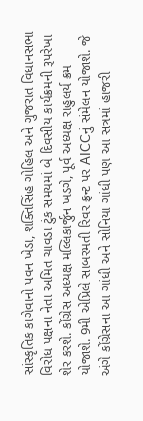સાંસ્કૃતિક કાગેવાનો પવન ખેડા, શક્તિસિંહ ગોહિલ અને ગુજરાત વિધાનસભા વિરોધ પક્ષના નેતા અમિત ચાવડા ટુંક સમયમાં બે દિવસીય કાર્યક્રમની રૂપરેખા શેર કરશે. કોંગ્રેસ અધ્યક્ષ મલ્લિકાર્જુન ખડગે, પૂર્વ અધ્યક્ષ રાહુલર્ય ક્રમ યોજાશે. 9મી એપ્રિલે સાબરમતી રિવર ફ્રન્ટ પર AICCનું સંમેલન યોજાશે. જે અંગે કોંગ્રેસના આ ગાંધી અને સોનિયા ગાંધી પણ આ સત્રમાં હાજરી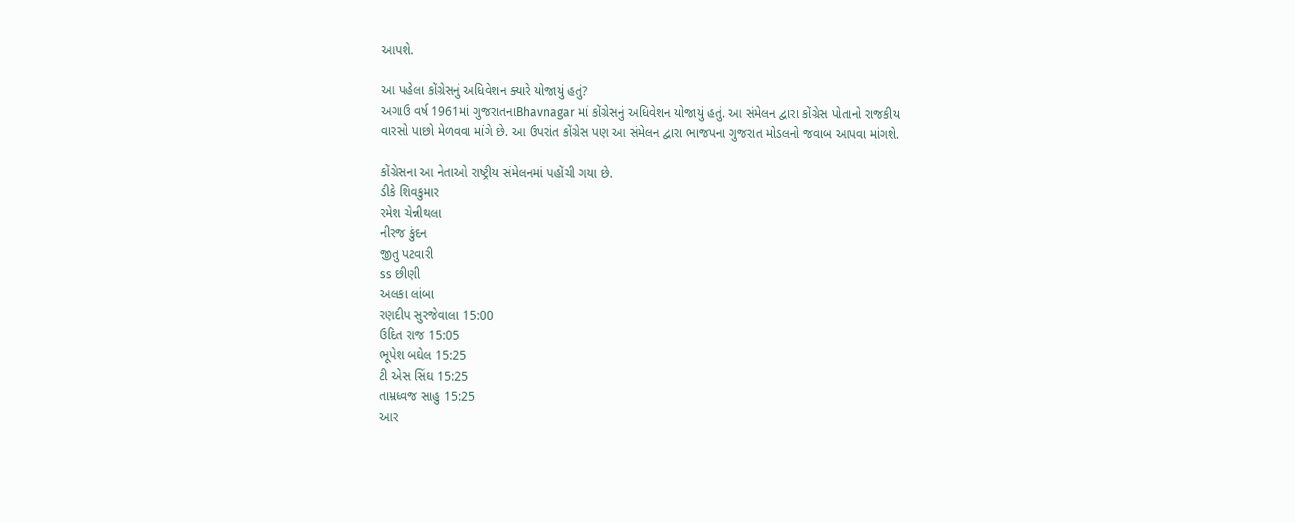આપશે.

આ પહેલા કોંગ્રેસનું અધિવેશન ક્યારે યોજાયું હતું?
અગાઉ વર્ષ 1961માં ગુજરાતનાBhavnagar માં કોંગ્રેસનું અધિવેશન યોજાયું હતું. આ સંમેલન દ્વારા કોંગ્રેસ પોતાનો રાજકીય વારસો પાછો મેળવવા માંગે છે. આ ઉપરાંત કોંગ્રેસ પણ આ સંમેલન દ્વારા ભાજપના ગુજરાત મોડલનો જવાબ આપવા માંગશે.

કોંગ્રેસના આ નેતાઓ રાષ્ટ્રીય સંમેલનમાં પહોંચી ગયા છે.
ડીકે શિવકુમાર
રમેશ ચેન્નીથલા
નીરજ કુંદન
જીતુ પટવારી
ss છીણી
અલકા લાંબા
રણદીપ સુરજેવાલા 15:00
ઉદિત રાજ 15:05
ભૂપેશ બઘેલ 15:25
ટી એસ સિંઘ 15:25
તામ્રધ્વજ સાહુ 15:25
આર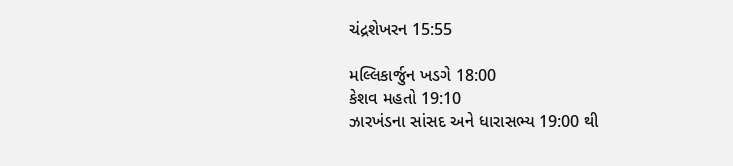ચંદ્રશેખરન 15:55

મલ્લિકાર્જુન ખડગે 18:00
કેશવ મહતો 19:10
ઝારખંડના સાંસદ અને ધારાસભ્ય 19:00 થી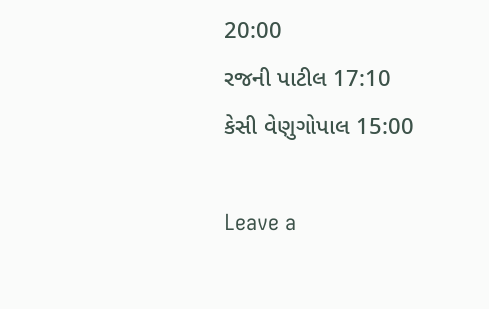20:00
રજની પાટીલ 17:10
કેસી વેણુગોપાલ 15:00

Leave a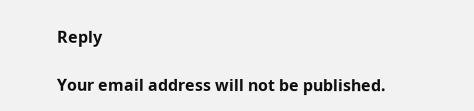Reply

Your email address will not be published.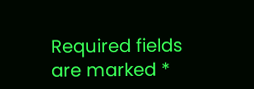Required fields are marked *